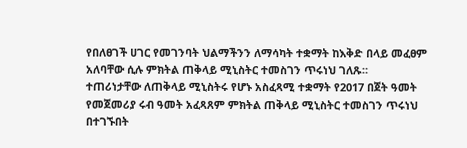የበለፀገች ሀገር የመገንባት ህልማችንን ለማሳካት ተቋማት ከእቅድ በላይ መፈፀም አለባቸው ሲሉ ምክትል ጠቅላይ ሚኒስትር ተመስገን ጥሩነህ ገለጹ።
ተጠሪነታቸው ለጠቅላይ ሚኒስትሩ የሆኑ አስፈጻሚ ተቋማት የ2017 በጀት ዓመት የመጀመሪያ ሩብ ዓመት አፈጻጸም ምክትል ጠቅላይ ሚኒስትር ተመስገን ጥሩነህ በተገኙበት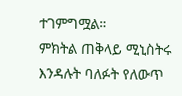ተገምግሟል።
ምክትል ጠቅላይ ሚኒስትሩ እንዳሉት ባለፉት የለውጥ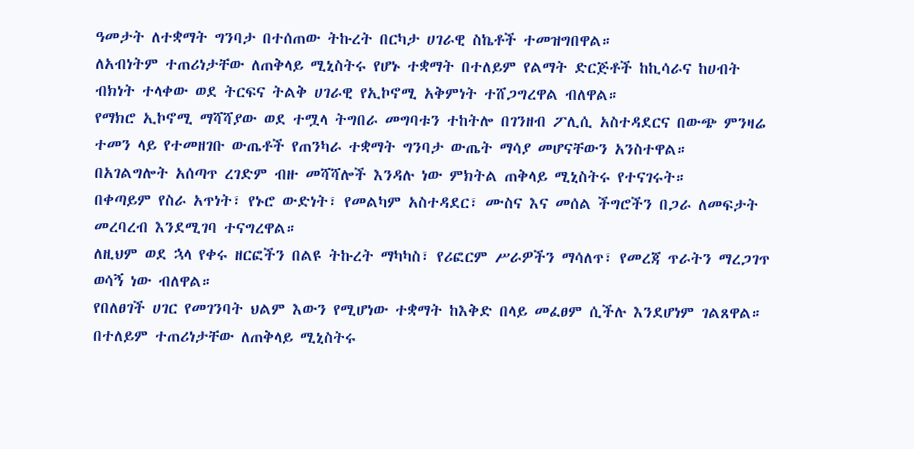ዓመታት ለተቋማት ግንባታ በተሰጠው ትኩረት በርካታ ሀገራዊ ስኬቶች ተመዝግበዋል።
ለአብነትም ተጠሪነታቸው ለጠቅላይ ሚኒስትሩ የሆኑ ተቋማት በተለይም የልማት ድርጅቶች ከኪሳራና ከሀብት ብክነት ተላቀው ወደ ትርፍና ትልቅ ሀገራዊ የኢኮኖሚ አቅምነት ተሸጋግረዋል ብለዋል።
የማክሮ ኢኮኖሚ ማሻሻያው ወደ ተሟላ ትግበራ መግባቱን ተከትሎ በገንዘብ ፖሊሲ አስተዳደርና በውጭ ምንዛሬ ተመን ላይ የተመዘገቡ ውጤቶች የጠንካራ ተቋማት ግንባታ ውጤት ማሳያ መሆናቸውን አንስተዋል።
በአገልግሎት አሰጣጥ ረገድም ብዙ መሻሻሎች እንዳሉ ነው ምክትል ጠቅላይ ሚኒስትሩ የተናገሩት።
በቀጣይም የስራ አጥነት፣ የኑሮ ውድነት፣ የመልካም አስተዳደር፣ ሙስና እና መሰል ችግሮችን በጋራ ለመፍታት መረባረብ እንደሚገባ ተናግረዋል።
ለዚህም ወደ ኋላ የቀሩ ዘርፎችን በልዩ ትኩረት ማካካስ፣ የሪፎርም ሥራዎችን ማሳለጥ፣ የመረጃ ጥራትን ማረጋገጥ ወሳኝ ነው ብለዋል።
የበለፀገች ሀገር የመገንባት ህልም እውን የሚሆነው ተቋማት ከእቅድ በላይ መፈፀም ሲችሉ እንደሆነም ገልጸዋል።
በተለይም ተጠሪነታቸው ለጠቅላይ ሚኒስትሩ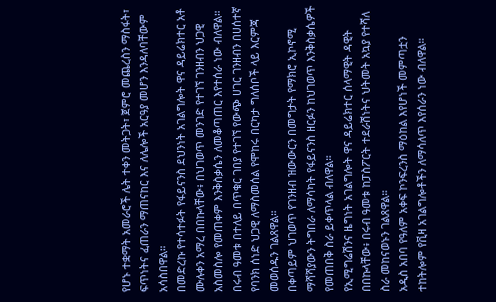የሆኑ ተቋማት አመራሮች ሌት ተቀን መትጋት፣ ጀምሮ መጨረስን ማስፋት፣ ፍጥነትና ፈጠራን ማጠናከር እና ለሌሎች አርዓያ መሆን እንዳለባቸውም አሳስበዋል።
በመድረኩ የተሳተፉት የፋይናንስ ደህንነት አገልግሎት ዋና ዳይሬክተር አቶ ሙሉቀን አማረ በበኩላቸው፥ በህገወጥ መንገድ የተገኘ ገንዘብን ህጋዊ አስመስሎ የመጠቀም እንቅስቃሴን ለመቆጣጠር እየተሰራ ነው ብለዋል።
በሩብ ዓመቱ በተለይ በጥቁር ገበያ የተገኘ የውጭ ሀገር ገንዘብን በሀሰተኛ የባንክ ሰነድ ህጋዊ ለማስመሰል የሞከሩ በርካታ ግለሰቦች ላይ እርምጃ መወሰዱን ገልጸዋል።
በቀጣይም ህገወጥ የገንዘብ ዝውውርን በመግታት የማክሮ ኢኮኖሚ ማሻሻያውን ትግበራ ለማሳካት የፋይናንስ ዘርፉን ከህገወጥ እንቅስቃሴዎች የመጠበቅ ስራ ይቀጥላል ብለዋል።
የኢሚግሬሽንና ዜግነት አገልግሎት ዋና ዳይሬክተር ሰላማዊት ዳዊት በበኩላቸው፥ በሩብ ዓመቱ ከፓስፖርት ተደራሽነትና ህትመት አኳያ የተሻለ ስራ መከናወኑን ገልጸዋል።
አዲስ አበባ የዓለም አቀፍ ኮንፍረንስ ማዕከል እየሆነች መምጣቷን ተከትሎም የቪዛ አገልግሎቶችን ለማሳለጥ እየሰራን ነው ብለዋል።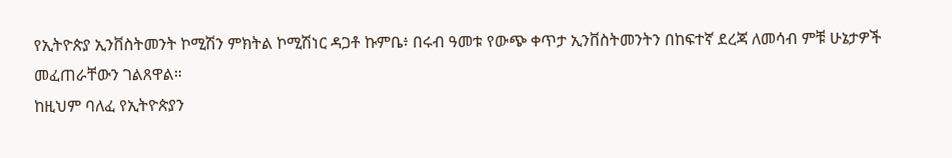የኢትዮጵያ ኢንቨስትመንት ኮሚሽን ምክትል ኮሚሽነር ዳጋቶ ኩምቤ፥ በሩብ ዓመቱ የውጭ ቀጥታ ኢንቨስትመንትን በከፍተኛ ደረጃ ለመሳብ ምቹ ሁኔታዎች መፈጠራቸውን ገልጸዋል።
ከዚህም ባለፈ የኢትዮጵያን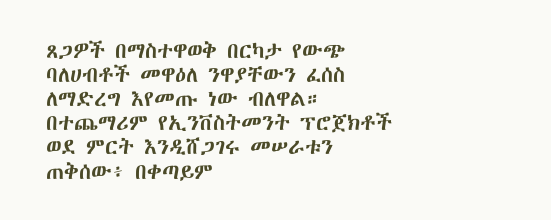ጸጋዎች በማስተዋወቅ በርካታ የውጭ ባለሀብቶች መዋዕለ ንዋያቸውን ፈሰስ ለማድረግ እየመጡ ነው ብለዋል።
በተጨማሪም የኢንቨስትመንት ፕሮጀክቶች ወደ ምርት እንዲሸጋገሩ መሠራቱን ጠቅሰው፥ በቀጣይም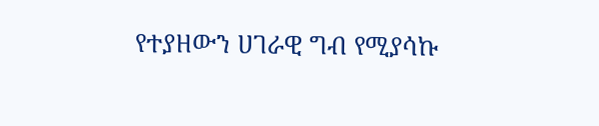የተያዘውን ሀገራዊ ግብ የሚያሳኩ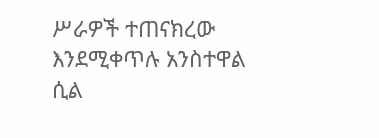ሥራዎች ተጠናክረው እንደሚቀጥሉ አንስተዋል ሲል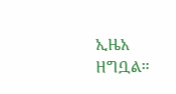ኢዜአ ዘግቧል።